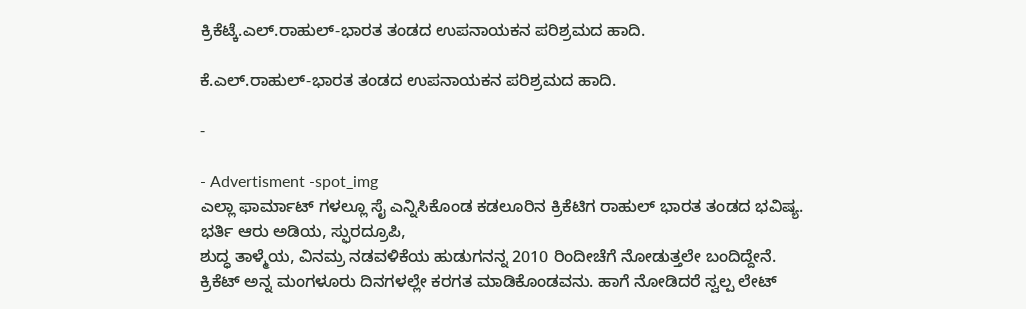ಕ್ರಿಕೆಟ್ಕೆ.ಎಲ್.ರಾಹುಲ್-ಭಾರತ ತಂಡದ ಉಪನಾಯಕನ ಪರಿಶ್ರಮದ ಹಾದಿ.

ಕೆ.ಎಲ್.ರಾಹುಲ್-ಭಾರತ ತಂಡದ ಉಪನಾಯಕನ ಪರಿಶ್ರಮದ ಹಾದಿ.

-

- Advertisment -spot_img
ಎಲ್ಲಾ ಫಾರ್ಮಾಟ್ ಗಳಲ್ಲೂ ಸೈ ಎನ್ನಿಸಿಕೊಂಡ ಕಡಲೂರಿನ ಕ್ರಿಕೆಟಿಗ ರಾಹುಲ್ ಭಾರತ ತಂಡದ ಭವಿಷ್ಯ.
ಭರ್ತಿ ಆರು ಅಡಿಯ, ಸ್ಫುರದ್ರೂಪಿ,
ಶುದ್ಧ ತಾಳ್ಮೆಯ, ವಿನಮ್ರ ನಡವಳಿಕೆಯ ಹುಡುಗನನ್ನ 2010 ರಿಂದೀಚೆಗೆ ನೋಡುತ್ತಲೇ‌ ಬಂದಿದ್ದೇನೆ.
ಕ್ರಿಕೆಟ್ ಅನ್ನ ಮಂಗಳೂರು ದಿನಗಳಲ್ಲೇ ಕರಗತ ಮಾಡಿಕೊಂಡವನು. ಹಾಗೆ ನೋಡಿದರೆ ಸ್ವಲ್ಪ ಲೇಟ್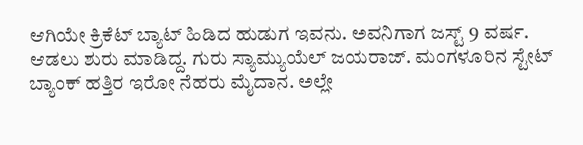ಆಗಿಯೇ‌ ಕ್ರಿಕೆಟ್ ಬ್ಯಾಟ್ ಹಿಡಿದ ಹುಡುಗ ಇವನು. ಅವನಿಗಾಗ ಜಸ್ಟ್ 9 ವರ್ಷ. ಆಡಲು ಶುರು ಮಾಡಿದ್ದ. ಗುರು ಸ್ಯಾಮ್ಯುಯೆಲ್ ಜಯರಾಜ್. ಮಂಗಳೂರಿನ ಸ್ಟೇಟ್ ಬ್ಯಾಂಕ್ ಹತ್ತಿರ ಇರೋ ನೆಹರು ಮೈದಾನ. ಅಲ್ಲೇ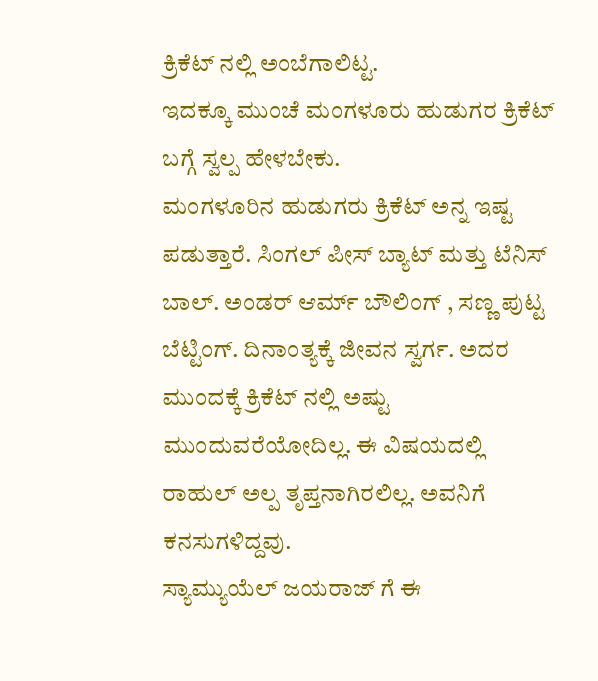ಕ್ರಿಕೆಟ್ ನಲ್ಲಿ ಅಂಬೆಗಾಲಿಟ್ಟ.
ಇದಕ್ಕೂ ಮುಂಚೆ ಮಂಗಳೂರು ಹುಡುಗರ ಕ್ರಿಕೆಟ್ ಬಗ್ಗೆ ಸ್ವಲ್ಪ ಹೇಳಬೇಕು.
ಮಂಗಳೂರಿನ ಹುಡುಗರು ಕ್ರಿಕೆಟ್ ಅನ್ನ ಇಷ್ಟ ಪಡುತ್ತಾರೆ. ಸಿಂಗಲ್ ಪೀಸ್ ಬ್ಯಾಟ್ ಮತ್ತು ಟೆನಿಸ್ ಬಾಲ್. ಅಂಡರ್ ಆರ್ಮ್ ಬೌಲಿಂಗ್ , ಸಣ್ಣ ಪುಟ್ಟ ಬೆಟ್ಟಿಂಗ್. ದಿನಾಂತ್ಯಕ್ಕೆ ಜೀವನ ಸ್ವರ್ಗ. ಅದರ‌ ಮುಂದಕ್ಕೆ ಕ್ರಿಕೆಟ್ ನಲ್ಲಿ ಅಷ್ಟು ಮುಂದುವರೆಯೋದಿಲ್ಲ. ಈ ವಿಷಯದಲ್ಲಿ ರಾಹುಲ್ ಅಲ್ಪ ತೃಪ್ತನಾಗಿರಲಿಲ್ಲ. ಅವನಿಗೆ ಕನಸುಗಳಿದ್ದವು.
ಸ್ಯಾಮ್ಯುಯೆಲ್ ಜಯರಾಜ್ ಗೆ ಈ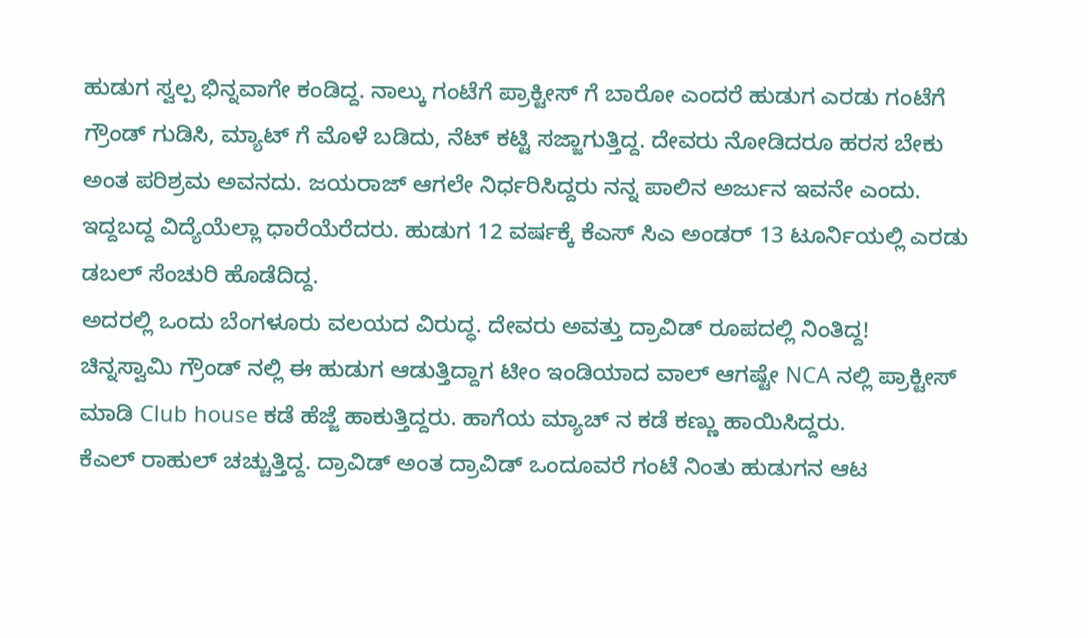ಹುಡುಗ ಸ್ವಲ್ಪ ಭಿನ್ನವಾಗೇ ಕಂಡಿದ್ದ. ನಾಲ್ಕು ಗಂಟೆಗೆ ಪ್ರಾಕ್ಟೀಸ್ ಗೆ ಬಾರೋ ಎಂದರೆ ಹುಡುಗ ಎರಡು ಗಂಟೆಗೆ ಗ್ರೌಂಡ್ ಗುಡಿಸಿ, ಮ್ಯಾಟ್ ಗೆ ಮೊಳೆ ಬಡಿದು, ನೆಟ್ ಕಟ್ಟಿ ಸಜ್ಜಾಗುತ್ತಿದ್ದ. ದೇವರು ನೋಡಿದರೂ ಹರಸ ಬೇಕು ಅಂತ ಪರಿಶ್ರಮ ಅವನದು. ಜಯರಾಜ್ ಆಗಲೇ ನಿರ್ಧರಿಸಿದ್ದರು ನನ್ನ ಪಾಲಿನ ಅರ್ಜುನ ಇವನೇ ಎಂದು. ಇದ್ದಬದ್ದ ವಿದ್ಯೆಯೆಲ್ಲಾ ಧಾರೆಯೆರೆದರು. ಹುಡುಗ 12 ವರ್ಷಕ್ಕೆ ಕೆಎಸ್ ಸಿಎ ಅಂಡರ್ 13 ಟೂರ್ನಿಯಲ್ಲಿ ಎರಡು ಡಬಲ್ ಸೆಂಚುರಿ ಹೊಡೆದಿದ್ದ.
ಅದರಲ್ಲಿ ಒಂದು ಬೆಂಗಳೂರು ವಲಯದ ವಿರುದ್ಧ. ದೇವರು ಅವತ್ತು ದ್ರಾವಿಡ್ ರೂಪದಲ್ಲಿ ನಿಂತಿದ್ದ!
ಚಿನ್ನಸ್ವಾಮಿ ಗ್ರೌಂಡ್ ನಲ್ಲಿ ಈ ಹುಡುಗ ಆಡುತ್ತಿದ್ದಾಗ ಟೀಂ ಇಂಡಿಯಾದ ವಾಲ್ ಆಗಷ್ಟೇ NCA ನಲ್ಲಿ ಪ್ರಾಕ್ಟೀಸ್ ಮಾಡಿ Club house ಕಡೆ ಹೆಜ್ಜೆ ಹಾಕುತ್ತಿದ್ದರು. ಹಾಗೆಯ ಮ್ಯಾಚ್ ನ ಕಡೆ ಕಣ್ಣು ಹಾಯಿಸಿದ್ದರು.
ಕೆಎಲ್ ರಾಹುಲ್ ಚಚ್ಚುತ್ತಿದ್ದ. ದ್ರಾವಿಡ್ ಅಂತ ದ್ರಾವಿಡ್ ಒಂದೂವರೆ ಗಂಟೆ ನಿಂತು ಹುಡುಗನ ಆಟ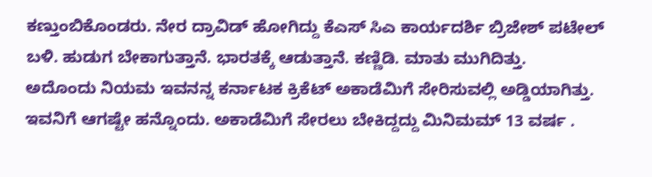ಕಣ್ತುಂಬಿಕೊಂಡರು. ನೇರ ದ್ರಾವಿಡ್ ಹೋಗಿದ್ದು ಕೆಎಸ್ ಸಿಎ ಕಾರ್ಯದರ್ಶಿ ಬ್ರಿಜೇಶ್ ಪಟೇಲ್ ಬಳಿ. ಹುಡುಗ ಬೇಕಾಗುತ್ತಾನೆ. ಭಾರತಕ್ಕೆ ಆಡುತ್ತಾನೆ. ಕಣ್ಣಿಡಿ. ಮಾತು ಮುಗಿದಿತ್ತು.
ಅದೊಂದು ನಿಯಮ ಇವನನ್ನ ಕರ್ನಾಟಕ ಕ್ರಿಕೆಟ್ ಅಕಾಡೆಮಿಗೆ ಸೇರಿಸುವಲ್ಲಿ ಅಡ್ಡಿಯಾಗಿತ್ತು. ಇವನಿಗೆ ಆಗಷ್ಟೇ ಹನ್ನೊಂದು. ಅಕಾಡೆಮಿಗೆ ಸೇರಲು ಬೇಕಿದ್ದದ್ದು ಮಿನಿಮಮ್ 13 ವರ್ಷ .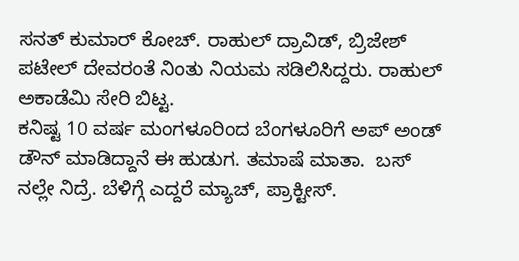ಸನತ್ ಕುಮಾರ್ ಕೋಚ್. ರಾಹುಲ್ ದ್ರಾವಿಡ್, ಬ್ರಿಜೇಶ್ ಪಟೇಲ್ ದೇವರಂತೆ ನಿಂತು ನಿಯಮ ಸಡಿಲಿಸಿದ್ದರು. ರಾಹುಲ್ ಅಕಾಡೆಮಿ ಸೇರಿ ಬಿಟ್ಟ.
ಕನಿಷ್ಟ 10 ವರ್ಷ ಮಂಗಳೂರಿಂದ ಬೆಂಗಳೂರಿಗೆ ಅಪ್ ಅಂಡ್ ಡೌನ್ ಮಾಡಿದ್ದಾನೆ ಈ ಹುಡುಗ. ತಮಾಷೆ ಮಾತಾ.  ಬಸ್ ನಲ್ಲೇ ನಿದ್ರೆ. ಬೆಳಿಗ್ಗೆ ಎದ್ದರೆ ಮ್ಯಾಚ್, ಪ್ರಾಕ್ಟೀಸ್.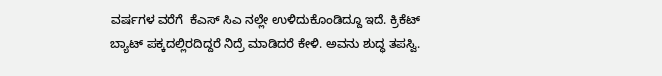ವರ್ಷಗಳ ವರೆಗೆ  ಕೆಎಸ್ ಸಿಎ ನಲ್ಲೇ ಉಳಿದುಕೊಂಡಿದ್ದೂ ಇದೆ. ಕ್ರಿಕೆಟ್ ಬ್ಯಾಟ್ ಪಕ್ಕದಲ್ಲಿರದಿದ್ದರೆ ನಿದ್ರೆ ಮಾಡಿದರೆ ಕೇಳಿ. ಅವನು ಶುದ್ಧ ತಪಸ್ವಿ.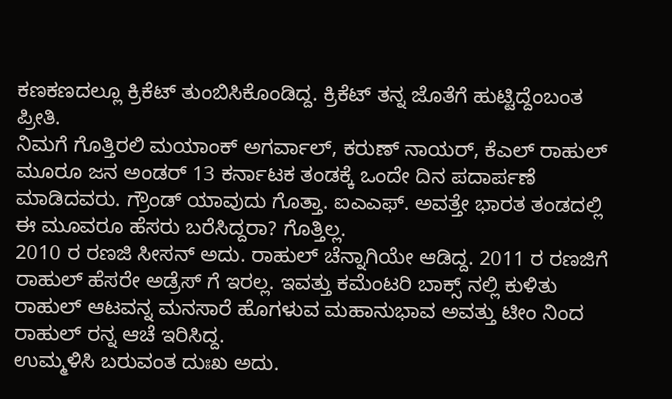ಕಣಕಣದಲ್ಲೂ ಕ್ರಿಕೆಟ್ ತುಂಬಿಸಿಕೊಂಡಿದ್ದ. ಕ್ರಿಕೆಟ್ ತನ್ನ ಜೊತೆಗೆ ಹುಟ್ಟಿದ್ದೆಂಬಂತ ಪ್ರೀತಿ.
ನಿಮಗೆ ಗೊತ್ತಿರಲಿ ಮಯಾಂಕ್ ಅಗರ್ವಾಲ್, ಕರುಣ್ ನಾಯರ್, ಕೆಎಲ್ ರಾಹುಲ್ ಮೂರೂ ಜನ ಅಂಡರ್ 13 ಕರ್ನಾಟಕ ತಂಡಕ್ಕೆ ಒಂದೇ ದಿನ ಪದಾರ್ಪಣೆ ಮಾಡಿದವರು. ಗ್ರೌಂಡ್ ಯಾವುದು ಗೊತ್ತಾ. ಐಎಎಫ್. ಅವತ್ತೇ ಭಾರತ ತಂಡದಲ್ಲಿ ಈ ಮೂವರೂ ಹೆಸರು ಬರೆಸಿದ್ದರಾ? ಗೊತ್ತಿಲ್ಲ.
2010 ರ ರಣಜಿ ಸೀಸನ್ ಅದು. ರಾಹುಲ್ ಚೆನ್ನಾಗಿಯೇ ಆಡಿದ್ದ. 2011 ರ ರಣಜಿಗೆ ರಾಹುಲ್ ಹೆಸರೇ ಅಡ್ರೆಸ್ ಗೆ ಇರಲ್ಲ. ಇವತ್ತು ಕಮೆಂಟರಿ ಬಾಕ್ಸ್ ನಲ್ಲಿ ಕುಳಿತು ರಾಹುಲ್ ಆಟವನ್ನ ಮನಸಾರೆ ಹೊಗಳುವ ಮಹಾನುಭಾವ ಅವತ್ತು ಟೀಂ ನಿಂದ  ರಾಹುಲ್ ರನ್ನ ಆಚೆ ಇರಿಸಿದ್ದ.
ಉಮ್ಮಳಿಸಿ ಬರುವಂತ ದುಃಖ ಅದು.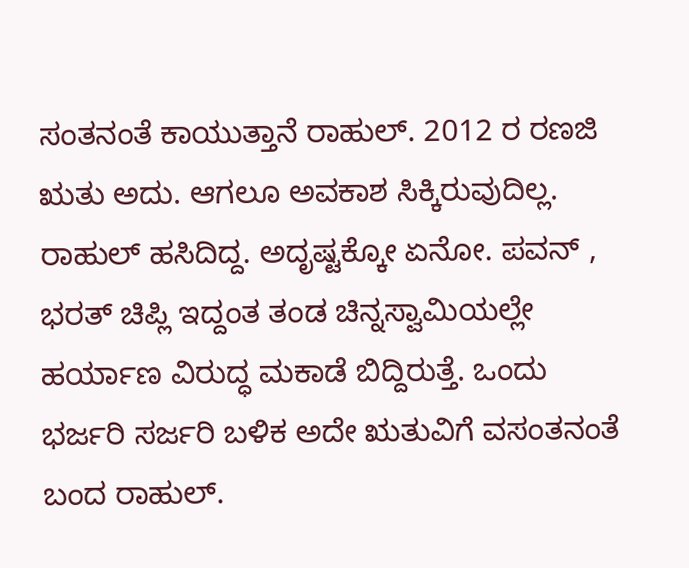ಸಂತನಂತೆ ಕಾಯುತ್ತಾನೆ ರಾಹುಲ್. 2012 ರ ರಣಜಿ ಋತು ಅದು. ಆಗಲೂ ಅವಕಾಶ ಸಿಕ್ಕಿರುವುದಿಲ್ಲ. ರಾಹುಲ್ ಹಸಿದಿದ್ದ. ಅದೃಷ್ಟಕ್ಕೋ ಏನೋ. ಪವನ್ , ಭರತ್ ಚಿಪ್ಲಿ ಇದ್ದಂತ ತಂಡ ಚಿನ್ನಸ್ವಾಮಿಯಲ್ಲೇ ಹರ್ಯಾಣ ವಿರುದ್ಧ ಮಕಾಡೆ ಬಿದ್ದಿರುತ್ತೆ. ಒಂದು ಭರ್ಜರಿ ಸರ್ಜರಿ ಬಳಿಕ ಅದೇ ಋತುವಿಗೆ ವಸಂತನಂತೆ ಬಂದ ರಾಹುಲ್.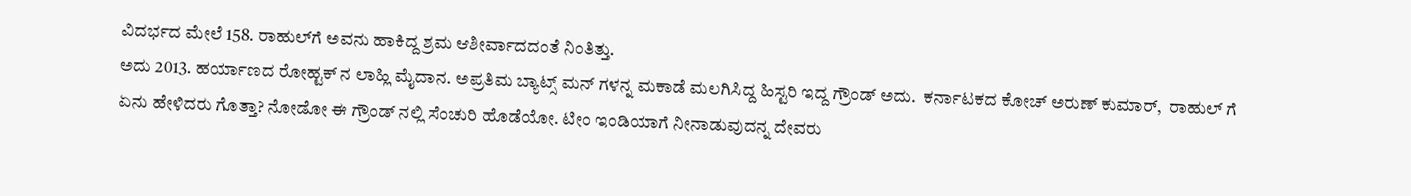ವಿದರ್ಭದ ಮೇಲೆ 158. ರಾಹುಲ್‌ಗೆ ಅವನು ಹಾಕಿದ್ದ ಶ್ರಮ ಆಶೀರ್ವಾದದಂತೆ ನಿಂತಿತ್ತು.
ಅದು 2013. ಹರ್ಯಾಣದ ರೋಹ್ಟಕ್ ನ ಲಾಹ್ಲಿ ಮೈದಾನ. ಅಪ್ರತಿಮ ಬ್ಯಾಟ್ಸ್ ಮನ್ ಗಳನ್ನ ಮಕಾಡೆ ಮಲಗಿಸಿದ್ದ ಹಿಸ್ಟರಿ ಇದ್ದ ಗ್ರೌಂಡ್ ಅದು.  ಕರ್ನಾಟಕದ ಕೋಚ್ ಅರುಣ್ ಕುಮಾರ್,  ರಾಹುಲ್ ಗೆ ಏನು ಹೇಳಿದರು ಗೊತ್ತಾ? ನೋಡೋ ಈ ಗ್ರೌಂಡ್ ನಲ್ಲಿ ಸೆಂಚುರಿ ಹೊಡೆಯೋ. ಟೀಂ ಇಂಡಿಯಾಗೆ ನೀನಾಡುವುದನ್ನ ದೇವರು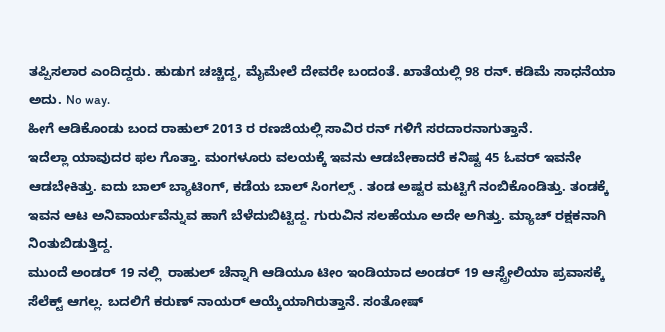ತಪ್ಪಿಸಲಾರ ಎಂದಿದ್ದರು. ಹುಡುಗ ಚಚ್ಚಿದ್ದ, ಮೈಮೇಲೆ ದೇವರೇ ಬಂದಂತೆ. ಖಾತೆಯಲ್ಲಿ 98 ರನ್. ಕಡಿಮೆ ಸಾಧನೆಯಾ ಅದು. No way.
ಹೀಗೆ ಆಡಿಕೊಂಡು ಬಂದ ರಾಹುಲ್ 2013 ರ ರಣಜಿಯಲ್ಲಿ ಸಾವಿರ ರನ್ ಗಳಿಗೆ ಸರದಾರನಾಗುತ್ತಾನೆ.
ಇದೆಲ್ಲಾ ಯಾವುದರ ಫಲ ಗೊತ್ತಾ. ಮಂಗಳೂರು ವಲಯಕ್ಕೆ ಇವನು ಆಡಬೇಕಾದರೆ ಕನಿಷ್ಟ 45 ಓವರ್ ಇವನೇ ಆಡಬೇಕಿತ್ತು. ಐದು ಬಾಲ್ ಬ್ಯಾಟಿಂಗ್, ಕಡೆಯ ಬಾಲ್ ಸಿಂಗಲ್ಸ್ . ತಂಡ ಅಷ್ಟರ ಮಟ್ಟಿಗೆ ನಂಬಿಕೊಂಡಿತ್ತು. ತಂಡಕ್ಕೆ ಇವನ ಆಟ ಅನಿವಾರ್ಯವೆನ್ನುವ ಹಾಗೆ ಬೆಳೆದುಬಿಟ್ಟಿದ್ದ. ಗುರುವಿನ ಸಲಹೆಯೂ ಅದೇ ಅಗಿತ್ತು. ಮ್ಯಾಚ್ ರಕ್ಷಕನಾಗಿ ನಿಂತುಬಿಡುತ್ತಿದ್ದ.
ಮುಂದೆ ಅಂಡರ್ 19 ನಲ್ಲಿ  ರಾಹುಲ್ ಚೆನ್ನಾಗಿ ಆಡಿಯೂ ಟೀಂ ಇಂಡಿಯಾದ ಅಂಡರ್ 19 ಆಸ್ಟ್ರೇಲಿಯಾ ಪ್ರವಾಸಕ್ಕೆ ಸೆಲೆಕ್ಟ್ ಆಗಲ್ಲ. ಬದಲಿಗೆ ಕರುಣ್ ನಾಯರ್ ಆಯ್ಕೆಯಾಗಿರುತ್ತಾನೆ. ಸಂತೋಷ್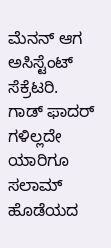ಮೆನನ್ ಆಗ ಅಸಿಸ್ಟೆಂಟ್ ಸೆಕ್ರೆಟರಿ.
ಗಾಡ್ ಫಾದರ್ ಗಳಿಲ್ಲದೇ ಯಾರಿಗೂ ಸಲಾಮ್ ಹೊಡೆಯದ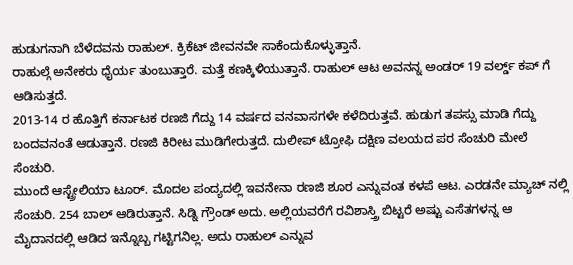ಹುಡುಗನಾಗಿ ಬೆಳೆದವನು ರಾಹುಲ್. ಕ್ರಿಕೆಟ್ ಜೀವನವೇ ಸಾಕೆಂದುಕೊಳ್ಳುತ್ತಾನೆ.
ರಾಹುಲ್ಗೆ ಅನೇಕರು ಧೈರ್ಯ ತುಂಬುತ್ತಾರೆ. ಮತ್ತೆ ಕಣಕ್ಕಿಳಿಯುತ್ತಾನೆ. ರಾಹುಲ್ ಆಟ ಅವನನ್ನ ಅಂಡರ್ 19 ವರ್ಲ್ಡ್ ಕಪ್ ಗೆ ಆಡಿಸುತ್ತದೆ.
2013-14 ರ ಹೊತ್ತಿಗೆ ಕರ್ನಾಟಕ ರಣಜಿ ಗೆದ್ದು 14 ವರ್ಷದ ವನವಾಸಗಳೇ ಕಳೆದಿರುತ್ತವೆ. ಹುಡುಗ ತಪಸ್ಸು ಮಾಡಿ ಗೆದ್ದು ಬಂದವನಂತೆ ಆಡುತ್ತಾನೆ. ರಣಜಿ ಕಿರೀಟ ಮುಡಿಗೇರುತ್ತದೆ. ದುಲೀಪ್ ಟ್ರೋಫಿ ದಕ್ಷಿಣ ವಲಯದ ಪರ ಸೆಂಚುರಿ ಮೇಲೆ ಸೆಂಚುರಿ.
ಮುಂದೆ ಆಸ್ಟ್ರೇಲಿಯಾ ಟೂರ್. ಮೊದಲ ಪಂದ್ಯದಲ್ಲಿ ಇವನೇನಾ ರಣಜಿ ಶೂರ ಎನ್ನುವಂತ ಕಳಪೆ ಆಟ. ಎರಡನೇ ಮ್ಯಾಚ್ ನಲ್ಲಿ ಸೆಂಚುರಿ. 254 ಬಾಲ್ ಆಡಿರುತ್ತಾನೆ. ಸಿಡ್ನಿ ಗ್ರೌಂಡ್ ಅದು. ಅಲ್ಲಿಯವರೆಗೆ ರವಿಶಾಸ್ತ್ರಿ ಬಿಟ್ಟರೆ ಅಷ್ಟು ಎಸೆತಗಳನ್ನ ಆ ಮೈದಾನದಲ್ಲಿ ಆಡಿದ ಇನ್ನೊಬ್ಬ ಗಟ್ಟಿಗನಿಲ್ಲ. ಅದು ರಾಹುಲ್ ಎನ್ನುವ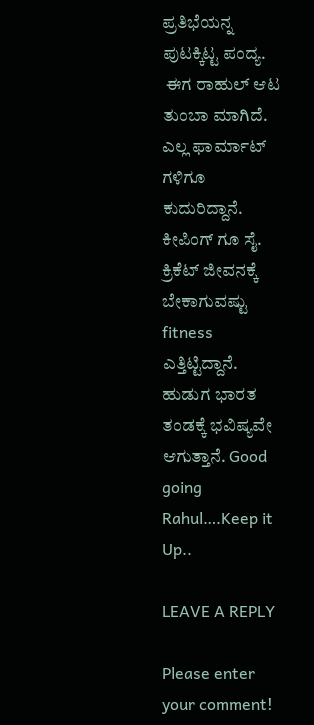ಪ್ರತಿಭೆಯನ್ನ ಪುಟಕ್ಕಿಟ್ಟ ಪಂದ್ಯ.
 ಈಗ ರಾಹುಲ್ ಆಟ ತುಂಬಾ ಮಾಗಿದೆ. ಎಲ್ಲ ಫಾರ್ಮಾಟ್ ಗಳಿಗೂ ಕುದುರಿದ್ದಾನೆ. ಕೀಪಿಂಗ್ ಗೂ ಸೈ. ಕ್ರಿಕೆಟ್ ಜೀವನಕ್ಕೆ ಬೇಕಾಗುವಷ್ಟು fitness ಎತ್ತಿಟ್ಟಿದ್ದಾನೆ. ಹುಡುಗ ಭಾರತ ತಂಡಕ್ಕೆ ಭವಿಷ್ಯವೇ ಆಗುತ್ತಾನೆ. Good going Rahul….Keep it Up..

LEAVE A REPLY

Please enter your comment!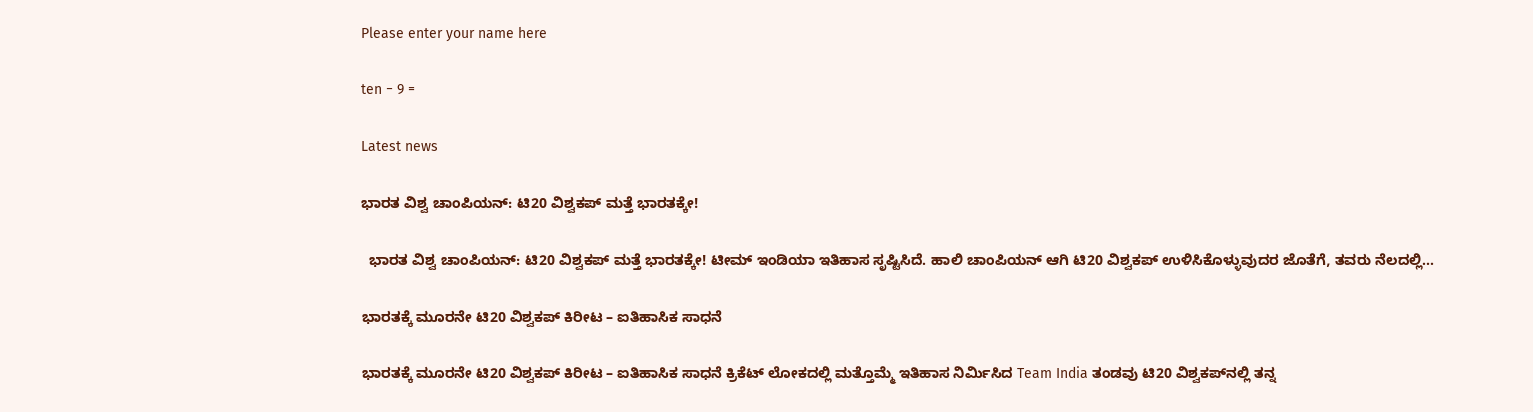Please enter your name here

ten − 9 =

Latest news

ಭಾರತ ವಿಶ್ವ ಚಾಂಪಿಯನ್: ಟಿ20 ವಿಶ್ವಕಪ್ ಮತ್ತೆ ಭಾರತಕ್ಕೇ!

  ಭಾರತ ವಿಶ್ವ ಚಾಂಪಿಯನ್: ಟಿ20 ವಿಶ್ವಕಪ್ ಮತ್ತೆ ಭಾರತಕ್ಕೇ! ಟೀಮ್ ಇಂಡಿಯಾ ಇತಿಹಾಸ ಸೃಷ್ಟಿಸಿದೆ. ಹಾಲಿ ಚಾಂಪಿಯನ್ ಆಗಿ ಟಿ20 ವಿಶ್ವಕಪ್ ಉಳಿಸಿಕೊಳ್ಳುವುದರ ಜೊತೆಗೆ, ತವರು ನೆಲದಲ್ಲಿ...

ಭಾರತಕ್ಕೆ ಮೂರನೇ ಟಿ20 ವಿಶ್ವಕಪ್ ಕಿರೀಟ – ಐತಿಹಾಸಿಕ ಸಾಧನೆ

ಭಾರತಕ್ಕೆ ಮೂರನೇ ಟಿ20 ವಿಶ್ವಕಪ್ ಕಿರೀಟ – ಐತಿಹಾಸಿಕ ಸಾಧನೆ ಕ್ರಿಕೆಟ್ ಲೋಕದಲ್ಲಿ ಮತ್ತೊಮ್ಮೆ ಇತಿಹಾಸ ನಿರ್ಮಿಸಿದ Team India ತಂಡವು ಟಿ20 ವಿಶ್ವಕಪ್‌ನಲ್ಲಿ ತನ್ನ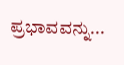ಪ್ರಭಾವವನ್ನು...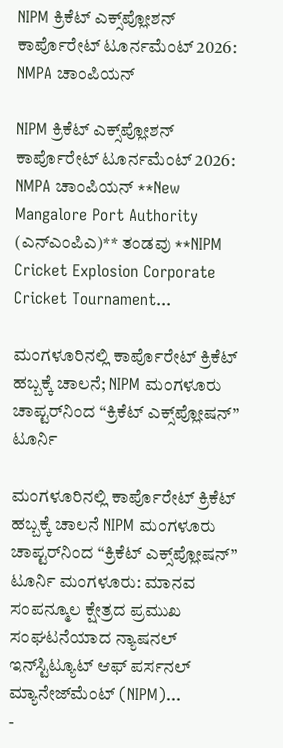NIPM ಕ್ರಿಕೆಟ್ ಎಕ್ಸ್‌ಪ್ಲೋಶನ್ ಕಾರ್ಪೊರೇಟ್ ಟೂರ್ನಮೆಂಟ್ 2026: NMPA ಚಾಂಪಿಯನ್

NIPM ಕ್ರಿಕೆಟ್ ಎಕ್ಸ್‌ಪ್ಲೋಶನ್ ಕಾರ್ಪೊರೇಟ್ ಟೂರ್ನಮೆಂಟ್ 2026: NMPA ಚಾಂಪಿಯನ್ **New Mangalore Port Authority (ಎನ್‌ಎಂಪಿಎ)** ತಂಡವು **NIPM Cricket Explosion Corporate Cricket Tournament...

ಮಂಗಳೂರಿನಲ್ಲಿ ಕಾರ್ಪೊರೇಟ್ ಕ್ರಿಕೆಟ್ ಹಬ್ಬಕ್ಕೆ ಚಾಲನೆ; NIPM ಮಂಗಳೂರು ಚಾಪ್ಟರ್‌ನಿಂದ “ಕ್ರಿಕೆಟ್ ಎಕ್ಸ್‌ಪ್ಲೋಷನ್” ಟೂರ್ನಿ

ಮಂಗಳೂರಿನಲ್ಲಿ ಕಾರ್ಪೊರೇಟ್ ಕ್ರಿಕೆಟ್ ಹಬ್ಬಕ್ಕೆ ಚಾಲನೆ NIPM ಮಂಗಳೂರು ಚಾಪ್ಟರ್‌ನಿಂದ “ಕ್ರಿಕೆಟ್ ಎಕ್ಸ್‌ಪ್ಲೋಷನ್” ಟೂರ್ನಿ ಮಂಗಳೂರು: ಮಾನವ ಸಂಪನ್ಮೂಲ ಕ್ಷೇತ್ರದ ಪ್ರಮುಖ ಸಂಘಟನೆಯಾದ ನ್ಯಾಷನಲ್ ಇನ್‌ಸ್ಟಿಟ್ಯೂಟ್ ಆಫ್ ಪರ್ಸನಲ್ ಮ್ಯಾನೇಜ್‌ಮೆಂಟ್ (NIPM)...
-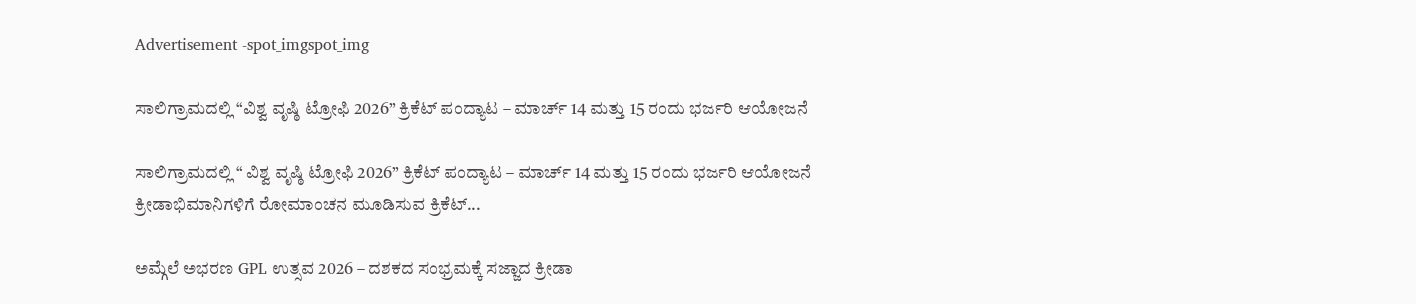Advertisement -spot_imgspot_img

ಸಾಲಿಗ್ರಾಮದಲ್ಲಿ “ವಿಶ್ವ ವೃಷ್ಠಿ ಟ್ರೋಫಿ 2026” ಕ್ರಿಕೆಟ್ ಪಂದ್ಯಾಟ – ಮಾರ್ಚ್ 14 ಮತ್ತು 15 ರಂದು ಭರ್ಜರಿ ಆಯೋಜನೆ

ಸಾಲಿಗ್ರಾಮದಲ್ಲಿ “ ವಿಶ್ವ ವೃಷ್ಠಿ ಟ್ರೋಫಿ 2026” ಕ್ರಿಕೆಟ್ ಪಂದ್ಯಾಟ – ಮಾರ್ಚ್ 14 ಮತ್ತು 15 ರಂದು ಭರ್ಜರಿ ಆಯೋಜನೆ ಕ್ರೀಡಾಭಿಮಾನಿಗಳಿಗೆ ರೋಮಾಂಚನ ಮೂಡಿಸುವ ಕ್ರಿಕೆಟ್...

ಅಮ್ಗೆಲೆ ಅಭರಣ GPL ಉತ್ಸವ 2026 – ದಶಕದ ಸಂಭ್ರಮಕ್ಕೆ ಸಜ್ಜಾದ ಕ್ರೀಡಾ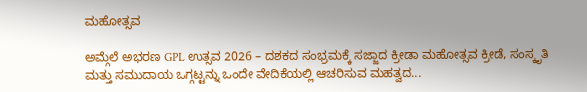ಮಹೋತ್ಸವ

ಅಮ್ಗೆಲೆ ಅಭರಣ GPL ಉತ್ಸವ 2026 – ದಶಕದ ಸಂಭ್ರಮಕ್ಕೆ ಸಜ್ಜಾದ ಕ್ರೀಡಾ ಮಹೋತ್ಸವ ಕ್ರೀಡೆ, ಸಂಸ್ಕೃತಿ ಮತ್ತು ಸಮುದಾಯ ಒಗ್ಗಟ್ಟನ್ನು ಒಂದೇ ವೇದಿಕೆಯಲ್ಲಿ ಆಚರಿಸುವ ಮಹತ್ವದ...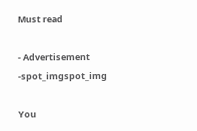Must read

- Advertisement -spot_imgspot_img

You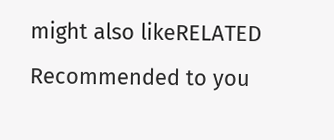might also likeRELATED
Recommended to you